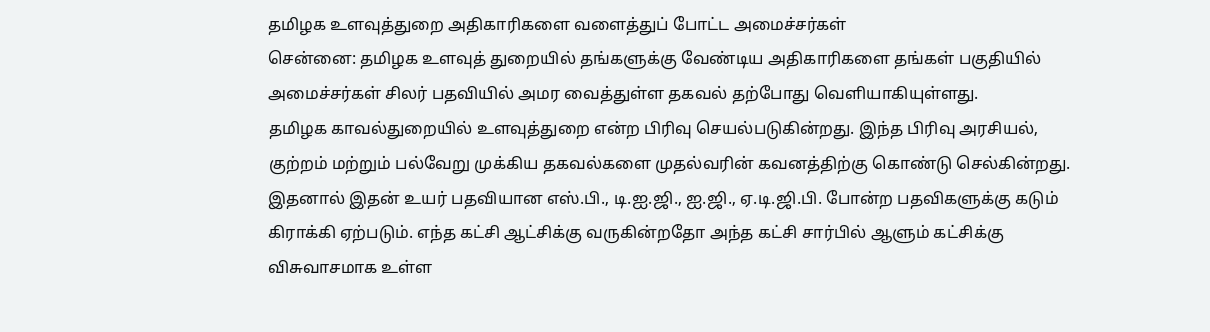தமிழக உளவுத்துறை அதிகாரிகளை வளைத்துப் போட்ட அமைச்சர்கள்
சென்னை: தமிழக உளவுத் துறையில் தங்களுக்கு வேண்டிய அதிகாரிகளை தங்கள் பகுதியில் அமைச்சர்கள் சிலர் பதவியில் அமர வைத்துள்ள தகவல் தற்போது வெளியாகியுள்ளது.
தமிழக காவல்துறையில் உளவுத்துறை என்ற பிரிவு செயல்படுகின்றது. இந்த பிரிவு அரசியல், குற்றம் மற்றும் பல்வேறு முக்கிய தகவல்களை முதல்வரின் கவனத்திற்கு கொண்டு செல்கின்றது.
இதனால் இதன் உயர் பதவியான எஸ்.பி., டி.ஐ.ஜி., ஐ.ஜி., ஏ.டி.ஜி.பி. போன்ற பதவிகளுக்கு கடும் கிராக்கி ஏற்படும். எந்த கட்சி ஆட்சிக்கு வருகின்றதோ அந்த கட்சி சார்பில் ஆளும் கட்சிக்கு விசுவாசமாக உள்ள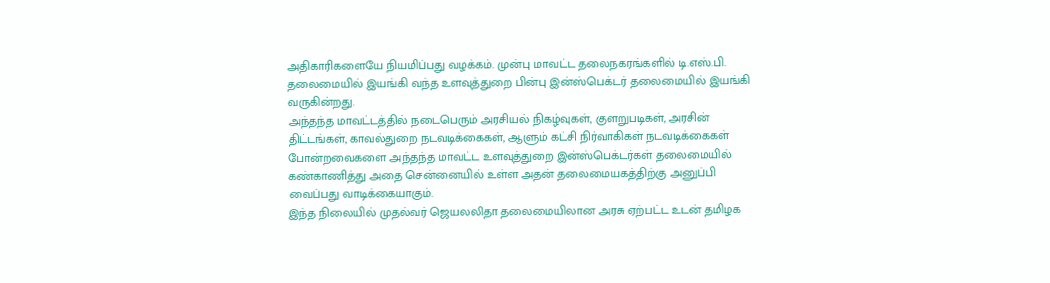அதிகாரிகளையே நியமிப்பது வழக்கம். முன்பு மாவட்ட தலைநகரங்களில் டி.எஸ்.பி. தலைமையில் இயங்கி வந்த உளவுத்துறை பின்பு இன்ஸ்பெக்டர் தலைமையில் இயங்கி வருகின்றது.
அந்தந்த மாவட்டத்தில் நடைபெரும் அரசியல் நிகழ்வுகள், குளறுபடிகள், அரசின் திட்டங்கள், காவல்துறை நடவடிக்கைகள், ஆளும் கட்சி நிர்வாகிகள் நடவடிக்கைகள் போன்றவைகளை அந்தந்த மாவட்ட உளவுத்துறை இன்ஸ்பெக்டர்கள் தலைமையில் கண்காணித்து அதை சென்னையில் உள்ள அதன் தலைமையகத்திற்கு அனுப்பி வைப்பது வாடிக்கையாகும்.
இந்த நிலையில் முதல்வர் ஜெயலலிதா தலைமையிலான அரசு ஏற்பட்ட உடன் தமிழக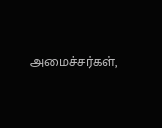அமைச்சர்கள்,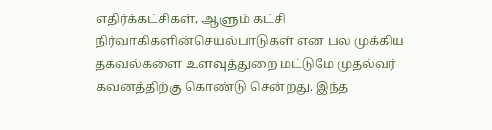எதிர்க்கட்சிகள், ஆளும் கட்சி நிர்வாகிகளின்செயல்பாடுகள் என பல முக்கிய தகவல்களை உளவுத்துறை மட்டுமே முதல்வர் கவனத்திற்கு கொண்டு சென்றது. இந்த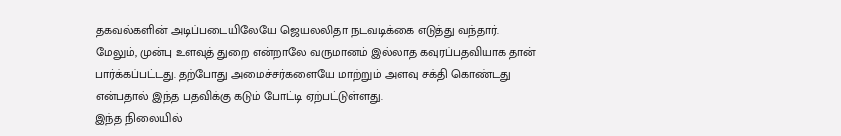தகவல்களின் அடிப்படையிலேயே ஜெயலலிதா நடவடிக்கை எடுத்து வந்தார்.
மேலும், முன்பு உளவுத் துறை என்றாலே வருமானம் இல்லாத கவுரப்பதவியாக தான் பார்க்கப்பட்டது. தற்போது அமைச்சர்களையே மாற்றும் அளவு சக்தி கொண்டது என்பதால் இந்த பதவிக்கு கடும் போட்டி ஏற்பட்டுள்ளது.
இந்த நிலையில்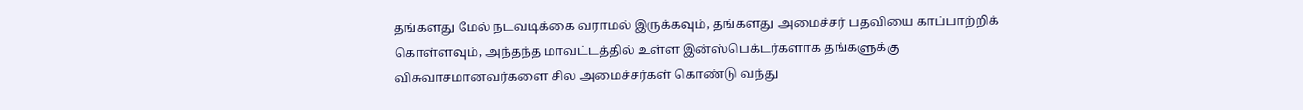தங்களது மேல் நடவடிக்கை வராமல் இருக்கவும், தங்களது அமைச்சர் பதவியை காப்பாற்றிக் கொள்ளவும், அந்தந்த மாவட்டத்தில் உள்ள இன்ஸ்பெக்டர்களாக தங்களுக்கு விசுவாசமானவர்களை சில அமைச்சர்கள் கொண்டு வந்து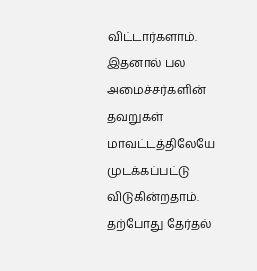விட்டார்களாம். இதனால் பல அமைச்சர்களின் தவறுகள் மாவட்டத்திலேயே முடக்கப்பட்டு விடுகின்றதாம்.
தற்போது தேர்தல்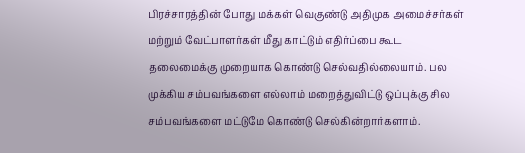பிரச்சாரத்தின் போது மக்கள் வெகுண்டு அதிமுக அமைச்சர்கள் மற்றும் வேட்பாளர்கள் மீது காட்டும் எதிர்ப்பை கூட தலைமைக்கு முறையாக கொண்டு செல்வதில்லையாம். பல முக்கிய சம்பவங்களை எல்லாம் மறைத்துவிட்டு ஒப்புக்கு சில சம்பவங்களை மட்டுமே கொண்டு செல்கின்றார்களாம்.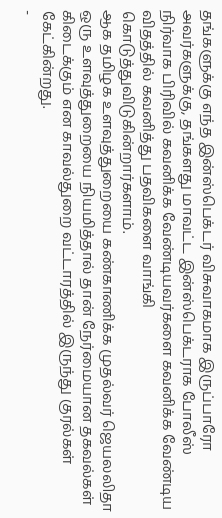தங்களுக்கு எந்த இன்ஸ்பெக்டர் விசுவாகமாக இருப்பாரோ அவர்களுக்கு, தங்களது மாவட்ட இன்ஸ்பெக்டராக போலீஸ் நிர்வாக பிரிவில் கவனிக்க வேண்டியவர்களை கவனிக்க வேண்டிய விதத்தில் கவனித்து பதவிகளை வாங்கி கொடுத்துவிடுகின்றார்களாம்.
ஆக தமிழக உளவுத்துறையை கண்காணிக்க முதல்வர் ஜெயலலிதா ஒரு உளவுத்துறையை நியமித்தால் தான் நேர்மையான தகவல்கள் கிடைக்கும் என காவல்துறை வட்டாரத்தில் இருந்து குரல்கள் கேட்கின்றது.
-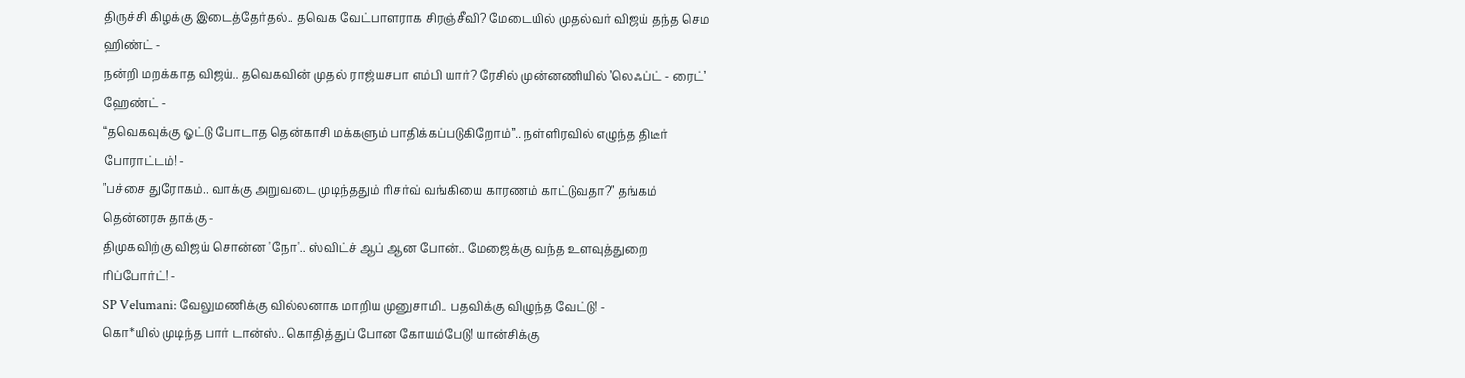திருச்சி கிழக்கு இடைத்தேர்தல்.. தவெக வேட்பாளராக சிரஞ்சீவி? மேடையில் முதல்வர் விஜய் தந்த செம ஹிண்ட் -
நன்றி மறக்காத விஜய்.. தவெகவின் முதல் ராஜ்யசபா எம்பி யார்? ரேசில் முன்னணியில் ’லெஃப்ட் - ரைட்’ ஹேண்ட் -
“தவெகவுக்கு ஓட்டு போடாத தென்காசி மக்களும் பாதிக்கப்படுகிறோம்”.. நள்ளிரவில் எழுந்த திடீர் போராட்டம்! -
"பச்சை துரோகம்.. வாக்கு அறுவடை முடிந்ததும் ரிசர்வ் வங்கியை காரணம் காட்டுவதா?" தங்கம் தென்னரசு தாக்கு -
திமுகவிற்கு விஜய் சொன்ன 'நோ'.. ஸ்விட்ச் ஆப் ஆன போன்.. மேஜைக்கு வந்த உளவுத்துறை ரிப்போர்ட்! -
SP Velumani: வேலுமணிக்கு வில்லனாக மாறிய முனுசாமி.. பதவிக்கு விழுந்த வேட்டு! -
கொ*யில் முடிந்த பார் டான்ஸ்.. கொதித்துப் போன கோயம்பேடு! யான்சிக்கு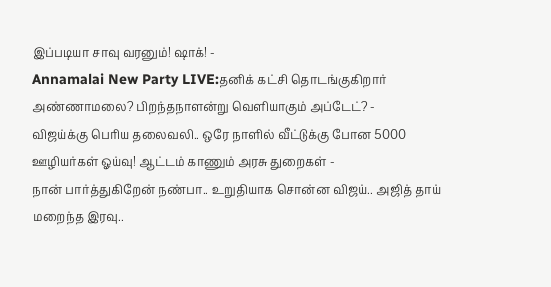இப்படியா சாவு வரனும்! ஷாக்! -
Annamalai New Party LIVE:தனிக் கட்சி தொடங்குகிறார் அண்ணாமலை? பிறந்தநாளன்று வெளியாகும் அப்டேட்? -
விஜய்க்கு பெரிய தலைவலி.. ஒரே நாளில் வீட்டுக்கு போன 5000 ஊழியர்கள் ஓய்வு! ஆட்டம் காணும் அரசு துறைகள் -
நான் பார்த்துகிறேன் நண்பா.. உறுதியாக சொன்ன விஜய்.. அஜித் தாய் மறைந்த இரவு..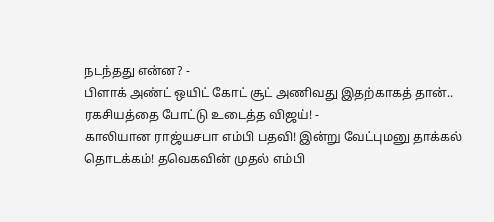நடந்தது என்ன? -
பிளாக் அண்ட் ஒயிட் கோட் சூட் அணிவது இதற்காகத் தான்.. ரகசியத்தை போட்டு உடைத்த விஜய்! -
காலியான ராஜ்யசபா எம்பி பதவி! இன்று வேட்புமனு தாக்கல் தொடக்கம்! தவெகவின் முதல் எம்பி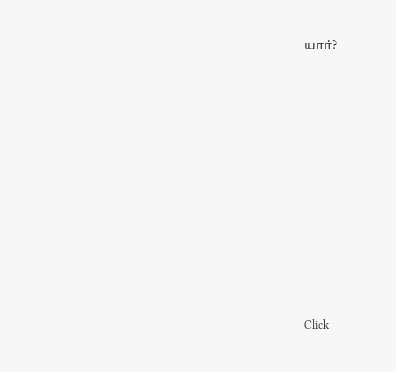யார்?












Click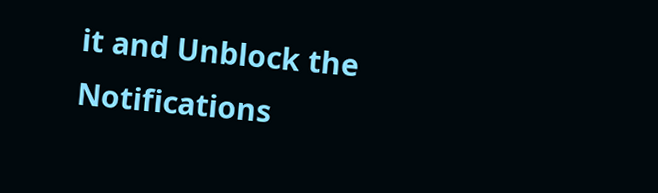it and Unblock the Notifications